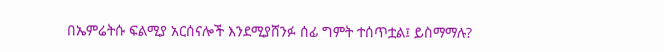በኤምሬትሱ ፍልሚያ አርሰናሎች እንደሚያሸንፉ ሰፊ ግምት ተሰጥቷል፤ ይስማማሉ?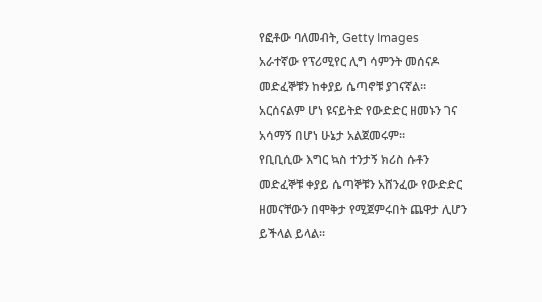የፎቶው ባለመብት, Getty Images
አራተኛው የፕሪሚየር ሊግ ሳምንት መሰናዶ መድፈኞቹን ከቀያይ ሴጣኖቹ ያገናኛል።
አርሰናልም ሆነ ዩናይትድ የውድድር ዘመኑን ገና አሳማኝ በሆነ ሁኔታ አልጀመሩም።
የቢቢሲው እግር ኳስ ተንታኝ ክሪስ ሱቶን መድፈኞቹ ቀያይ ሴጣኞቹን አሸንፈው የውድድር ዘመናቸውን በሞቅታ የሚጀምሩበት ጨዋታ ሊሆን ይችላል ይላል።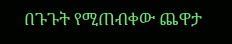በጉጉት የሚጠብቀው ጨዋታ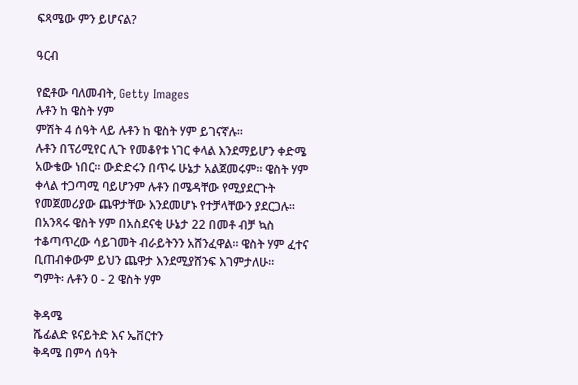ፍጻሜው ምን ይሆናል?

ዓርብ

የፎቶው ባለመብት, Getty Images
ሉቶን ከ ዌስት ሃም
ምሽት 4 ሰዓት ላይ ሉቶን ከ ዌስት ሃም ይገናኛሉ።
ሉቶን በፕሪሚየር ሊጉ የመቆየቱ ነገር ቀላል እንደማይሆን ቀድሜ አውቄው ነበር። ውድድሩን በጥሩ ሁኔታ አልጀመሩም። ዌስት ሃም ቀላል ተጋጣሚ ባይሆንም ሉቶን በሜዳቸው የሚያደርጉት የመጀመሪያው ጨዋታቸው እንደመሆኑ የተቻላቸውን ያደርጋሉ።
በአንጻሩ ዌስት ሃም በአስደናቂ ሁኔታ 22 በመቶ ብቻ ኳስ ተቆጣጥረው ሳይገመት ብራይትንን አሸንፈዋል። ዌስት ሃም ፈተና ቢጠብቀውም ይህን ጨዋታ እንደሚያሸንፍ እገምታለሁ።
ግምት፡ ሉቶን 0 - 2 ዌስት ሃም

ቅዳሜ
ሼፊልድ ዩናይትድ እና ኤቨርተን
ቅዳሜ በምሳ ሰዓት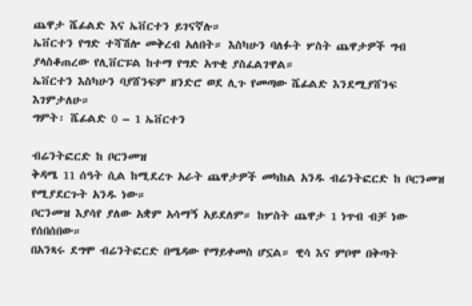ጨዋታ ሼፊልድ እና ኤቨርተን ይገናኛሉ።
ኤቨርተን የግድ ተሻሽሎ መቅረብ አለበት። እስካሁን ባለፉት ሦስት ጨዋታዎች ግብ ያላስቆጠረው የሊቨርፑል ከተማ የግድ አጥቂ ያስፈልገዋል።
ኤቨርተን እስካሁን ባያሸንፍም ዘንድሮ ወደ ሊጉ የመጣው ሼፊልድ እንደሚያሸንፍ እገምታለሁ።
ግምት፡ ሼፊልድ 0 – 1 ኤቨርተን

ብሬንትፎርድ ከ ቦርንመዝ
ቅዳሜ 11 ሰዓት ሲል ከሚደረጉ አራት ጨዋታዎች መካከል አንዱ ብሬንትፎርድ ከ ቦርንመዝ የሚያደርጉት አንዱ ነው።
ቦርንመዝ እያሳየ ያለው አቋም አሳማኝ አይደለም። ከሦስት ጨዋታ 1 ነጥብ ብቻ ነው የሰበሰበው።
በአንጻሩ ደግሞ ብሬንትፎርድ በሜዳው የማይቀመስ ሆኗል። ዊሳ እና ምቦሞ በቅጣት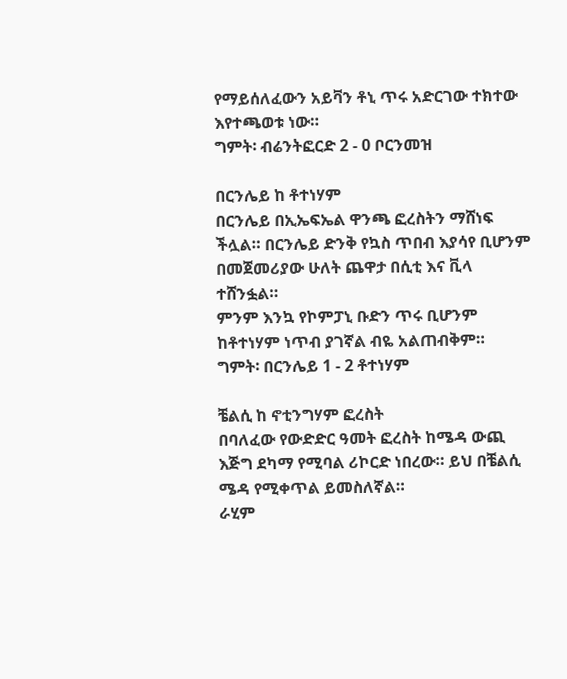የማይሰለፈውን አይቫን ቶኒ ጥሩ አድርገው ተክተው እየተጫወቱ ነው።
ግምት፡ ብሬንትፎርድ 2 - 0 ቦርንመዝ

በርንሌይ ከ ቶተነሃም
በርንሌይ በኢኤፍኤል ዋንጫ ፎረስትን ማሸነፍ ችሏል። በርንሌይ ድንቅ የኳስ ጥበብ እያሳየ ቢሆንም በመጀመሪያው ሁለት ጨዋታ በሲቲ እና ቪላ ተሸንፏል።
ምንም እንኳ የኮምፓኒ ቡድን ጥሩ ቢሆንም ከቶተነሃም ነጥብ ያገኛል ብዬ አልጠብቅም።
ግምት፡ በርንሌይ 1 - 2 ቶተነሃም

ቼልሲ ከ ኖቲንግሃም ፎረስት
በባለፈው የውድድር ዓመት ፎረስት ከሜዳ ውጪ እጅግ ደካማ የሚባል ሪኮርድ ነበረው። ይህ በቼልሲ ሜዳ የሚቀጥል ይመስለኛል።
ራሂም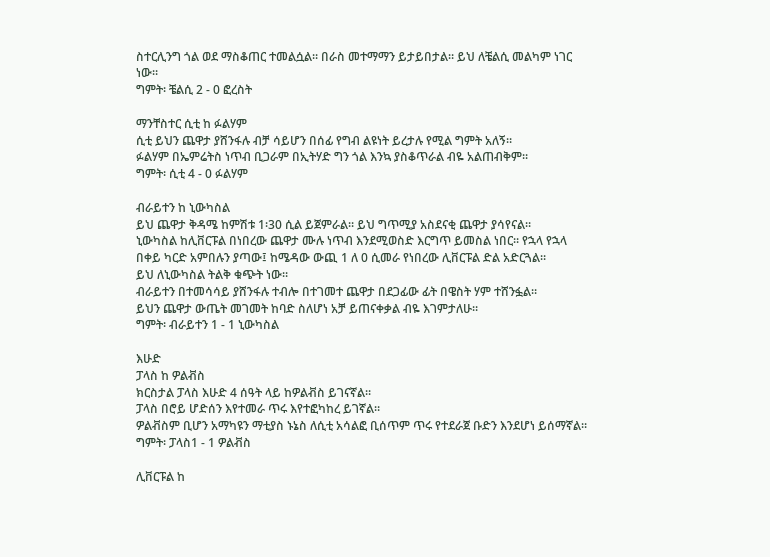ስተርሊንግ ጎል ወደ ማስቆጠር ተመልሷል። በራስ መተማማን ይታይበታል። ይህ ለቼልሲ መልካም ነገር ነው።
ግምት፡ ቼልሲ 2 - 0 ፎረስት

ማንቸስተር ሲቲ ከ ፉልሃም
ሲቲ ይህን ጨዋታ ያሸንፋሉ ብቻ ሳይሆን በሰፊ የግብ ልዩነት ይረታሉ የሚል ግምት አለኝ።
ፉልሃም በኤምሬትስ ነጥብ ቢጋራም በኢትሃድ ግን ጎል እንኳ ያስቆጥራል ብዬ አልጠብቅም።
ግምት፡ ሲቲ 4 - 0 ፉልሃም

ብራይተን ከ ኒውካስል
ይህ ጨዋታ ቅዳሜ ከምሽቱ 1፡30 ሲል ይጀምራል። ይህ ግጥሚያ አስደናቂ ጨዋታ ያሳየናል።
ኒውካስል ከሊቨርፑል በነበረው ጨዋታ ሙሉ ነጥብ እንደሚወስድ እርግጥ ይመስል ነበር። የኋላ የኋላ በቀይ ካርድ አምበሉን ያጣው፤ ከሜዳው ውጪ 1 ለ 0 ሲመራ የነበረው ሊቨርፑል ድል አድርጓል።
ይህ ለኒውካስል ትልቅ ቁጭት ነው።
ብራይተን በተመሳሳይ ያሸንፋሉ ተብሎ በተገመተ ጨዋታ በደጋፊው ፊት በዌስት ሃም ተሸንፏል።
ይህን ጨዋታ ውጤት መገመት ከባድ ስለሆነ አቻ ይጠናቀቃል ብዬ እገምታለሁ።
ግምት፡ ብራይተን 1 - 1 ኒውካስል

እሁድ
ፓላስ ከ ዎልቭስ
ክርስታል ፓላስ እሁድ 4 ሰዓት ላይ ከዎልቭስ ይገናኛል።
ፓላስ በሮይ ሆድሰን እየተመራ ጥሩ እየተፎካከረ ይገኛል።
ዎልቭስም ቢሆን አማካዩን ማቲያስ ኑኔስ ለሲቲ አሳልፎ ቢሰጥም ጥሩ የተደራጀ ቡድን እንደሆነ ይሰማኛል።
ግምት፡ ፓላስ1 - 1 ዎልቭስ

ሊቨርፑል ከ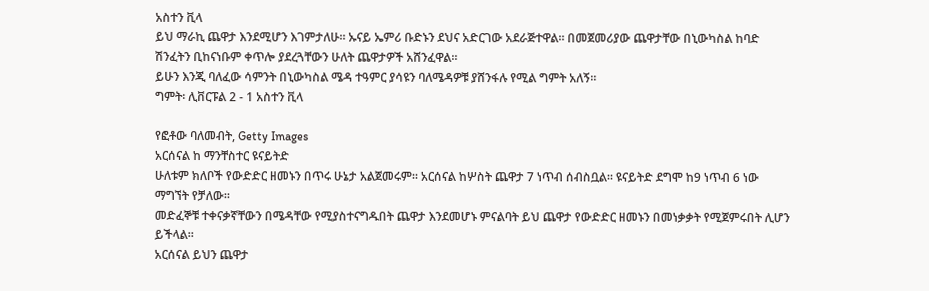አስተን ቪላ
ይህ ማራኪ ጨዋታ እንደሚሆን እገምታለሁ። ኡናይ ኤምሪ ቡድኑን ደህና አድርገው አደራጅተዋል። በመጀመሪያው ጨዋታቸው በኒውካስል ከባድ ሽንፈትን ቢከናነቡም ቀጥሎ ያደረጓቸውን ሁለት ጨዋታዎች አሸንፈዋል።
ይሁን እንጂ ባለፈው ሳምንት በኒውካስል ሜዳ ተዓምር ያሳዩን ባለሜዳዎቹ ያሸንፋሉ የሚል ግምት አለኝ።
ግምት፡ ሊቨርፑል 2 - 1 አስተን ቪላ

የፎቶው ባለመብት, Getty Images
አርሰናል ከ ማንቸስተር ዩናይትድ
ሁለቱም ክለቦች የውድድር ዘመኑን በጥሩ ሁኔታ አልጀመሩም። አርሰናል ከሦስት ጨዋታ 7 ነጥብ ሰብስቧል። ዩናይትድ ደግሞ ከ9 ነጥብ 6 ነው ማግኘት የቻለው።
መድፈኞቹ ተቀናቃኛቸውን በሜዳቸው የሚያስተናግዱበት ጨዋታ እንደመሆኑ ምናልባት ይህ ጨዋታ የውድድር ዘመኑን በመነቃቃት የሚጀምሩበት ሊሆን ይችላል።
አርሰናል ይህን ጨዋታ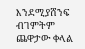እንደሚያሸንፍ ብገምትም ጨዋታው ቀላል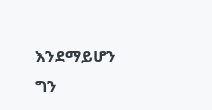እንደማይሆን ግን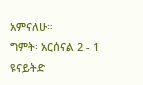አምናለሁ።
ግምት፡ አርሰናል 2 - 1 ዩናይትድ